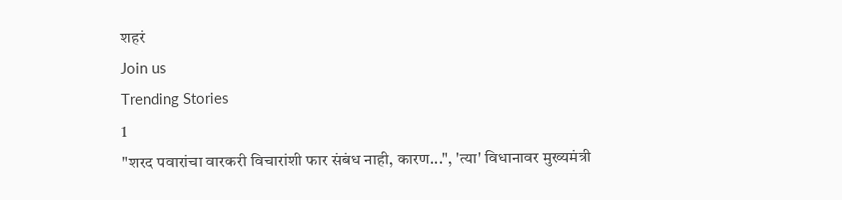शहरं
Join us
Trending Stories
1
"शरद पवारांचा वारकरी विचारांशी फार संबंध नाही, कारण...", 'त्या' विधानावर मुख्यमंत्री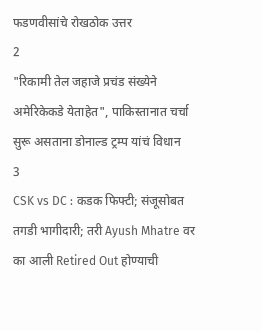फडणवीसांचे रोखठोक उत्तर
2
"रिकामी तेल जहाजे प्रचंड संख्येने अमेरिकेकडे येताहेत", पाकिस्तानात चर्चा सुरू असताना डोनाल्ड ट्रम्प यांचं विधान
3
CSK vs DC : कडक फिफ्टी; संजूसोबत तगडी भागीदारी; तरी Ayush Mhatre वर का आली Retired Out होण्याची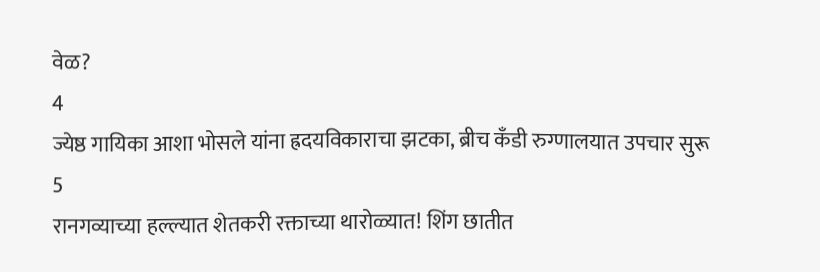वेळ?
4
ज्येष्ठ गायिका आशा भोसले यांना ह्रदयविकाराचा झटका, ब्रीच कँडी रुग्णालयात उपचार सुरू
5
रानगव्याच्या हल्ल्यात शेतकरी रक्ताच्या थारोळ्यात! शिंग छातीत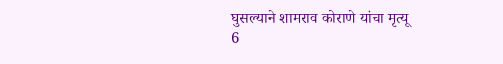घुसल्याने शामराव कोराणे यांचा मृत्यू
6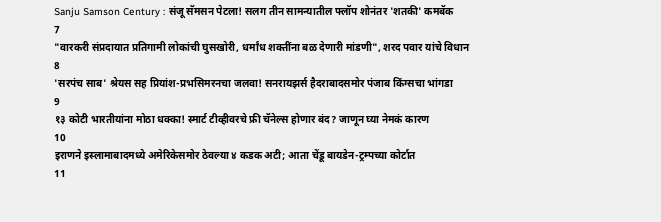Sanju Samson Century : संजू सॅमसन पेटला! सलग तीन सामन्यातील फ्लॉप शोनंतर 'शतकी' कमबॅक
7
"वारकरी संप्रदायात प्रतिगामी लोकांची घुसखोरी, धर्मांध शक्तींना बळ देणारी मांडणी", शरद पवार यांचे विधान
8
'सरपंच साब' श्रेयस सह प्रियांश-प्रभसिमरनचा जलवा! सनरायझर्स हैदराबादसमोर पंजाब किंग्सचा भांगडा
9
१३ कोटी भारतीयांना मोठा धक्का! स्मार्ट टीव्हीवरचे फ्री चॅनेल्स होणार बंद? जाणून घ्या नेमकं कारण
10
इराणने इस्लामाबादमध्ये अमेरिकेसमोर ठेवल्या ४ कडक अटी; आता चेंडू बायडेन-ट्रम्पच्या कोर्टात
11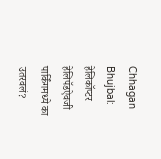Chhagan Bhujbal: हेलिकॉप्टर हेलिपॅडऐवजी पार्किंगमध्ये का उतरवलं?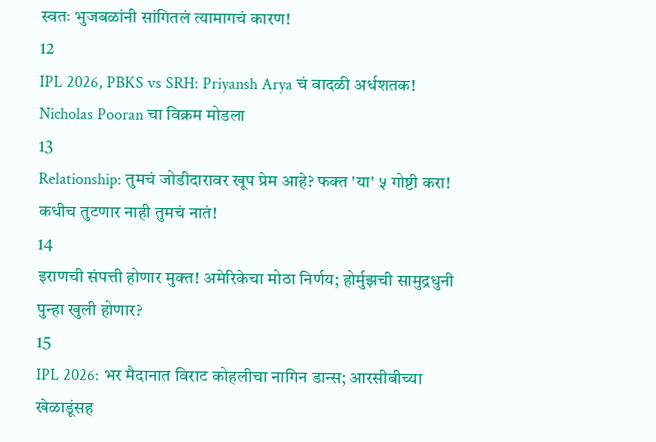स्वतः भुजबळांनी सांगितलं त्यामागचं कारण!
12
IPL 2026, PBKS vs SRH: Priyansh Arya चं वादळी अर्धशतक! Nicholas Pooran चा विक्रम मोडला
13
Relationship: तुमचं जोडीदारावर खूप प्रेम आहे? फक्त 'या' ५ गोष्टी करा! कधीच तुटणार नाही तुमचं नातं!
14
इराणची संपत्ती होणार मुक्त! अमेरिकेचा मोठा निर्णय; होर्मुझची सामुद्रधुनी पुन्हा खुली होणार?
15
IPL 2026: भर मैदानात विराट कोहलीचा नागिन डान्स; आरसीबीच्या खेळाडूंसह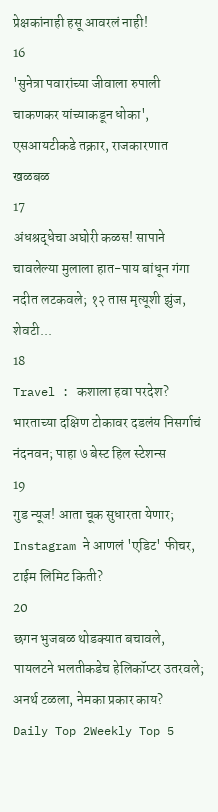प्रेक्षकांनाही हसू आवरलं नाही!
16
'सुनेत्रा पवारांच्या जीवाला रुपाली चाकणकर यांच्याकडून धोका', एसआयटीकडे तक्रार, राजकारणात खळबळ
17
अंधश्रद्धेचा अघोरी कळस! सापाने चावलेल्या मुलाला हात-पाय बांधून गंगा नदीत लटकवले; १२ तास मृत्यूशी झुंज, शेवटी...
18
Travel : कशाला हवा परदेश? भारताच्या दक्षिण टोकावर दडलंय निसर्गाचं नंदनवन; पाहा ७ बेस्ट हिल स्टेशन्स
19
गुड न्यूज! आता चूक सुधारता येणार; Instagram ने आणलं 'एडिट' फीचर, टाईम लिमिट किती?
20
छगन भुजबळ थोडक्यात बचावले, पायलटने भलतीकडेच हेलिकॉप्टर उतरवले; अनर्थ टळला, नेमका प्रकार काय?
Daily Top 2Weekly Top 5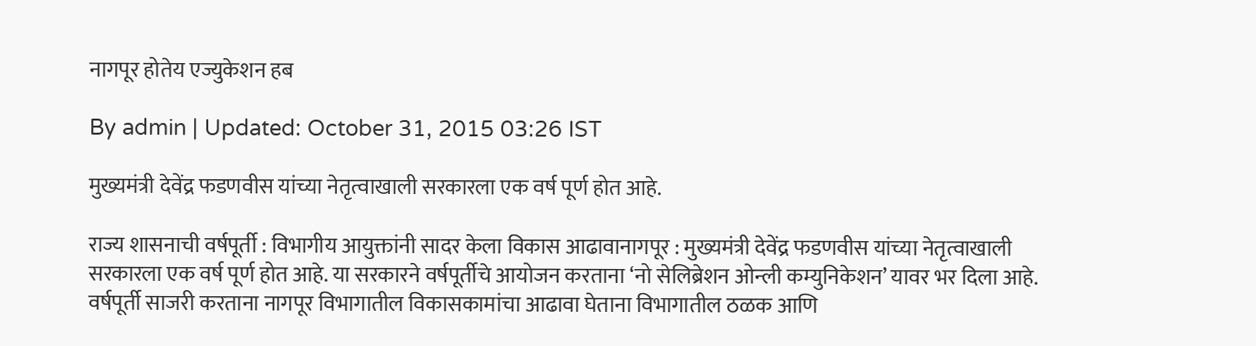नागपूर होतेय एज्युकेशन हब

By admin | Updated: October 31, 2015 03:26 IST

मुख्यमंत्री देवेंद्र फडणवीस यांच्या नेतृत्वाखाली सरकारला एक वर्ष पूर्ण होत आहे.

राज्य शासनाची वर्षपूर्ती : विभागीय आयुक्तांनी सादर केला विकास आढावानागपूर : मुख्यमंत्री देवेंद्र फडणवीस यांच्या नेतृत्वाखाली सरकारला एक वर्ष पूर्ण होत आहे. या सरकारने वर्षपूर्तीचे आयोजन करताना ‘नो सेलिब्रेशन ओन्ली कम्युनिकेशन’ यावर भर दिला आहे. वर्षपूर्ती साजरी करताना नागपूर विभागातील विकासकामांचा आढावा घेताना विभागातील ठळक आणि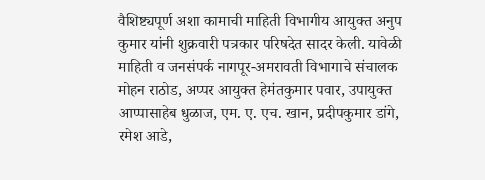वैशिष्ट्यपूर्ण अशा कामाची माहिती विभागीय आयुक्त अनुप कुमार यांनी शुक्रवारी पत्रकार परिषदेत सादर केली. यावेळी माहिती व जनसंपर्क नागपूर-अमरावती विभागाचे संचालक मोहन राठोड, अप्पर आयुक्त हेमंतकुमार पवार, उपायुक्त आप्पासाहेब धुळाज, एम. ए. एच. खान, प्रदीपकुमार डांगे, रमेश आडे,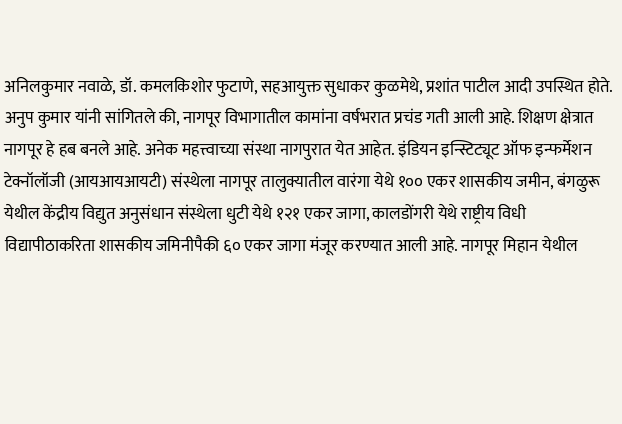अनिलकुमार नवाळे, डॉ. कमलकिशोर फुटाणे, सहआयुक्त सुधाकर कुळमेथे, प्रशांत पाटील आदी उपस्थित होते. अनुप कुमार यांनी सांगितले की, नागपूर विभागातील कामांना वर्षभरात प्रचंड गती आली आहे. शिक्षण क्षेत्रात नागपूर हे हब बनले आहे. अनेक महत्त्वाच्या संस्था नागपुरात येत आहेत. इंडियन इन्स्टिट्यूट ऑफ इन्फर्मेशन टेक्नॉलॉजी (आयआयआयटी) संस्थेला नागपूर तालुक्यातील वारंगा येथे १०० एकर शासकीय जमीन, बंगळुरू येथील केंद्रीय विद्युत अनुसंधान संस्थेला धुटी येथे १२१ एकर जागा, कालडोंगरी येथे राष्ट्रीय विधी विद्यापीठाकरिता शासकीय जमिनीपैकी ६० एकर जागा मंजूर करण्यात आली आहे. नागपूर मिहान येथील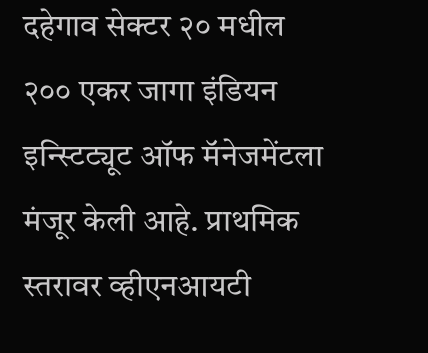दहेगाव सेक्टर २० मधील २०० एकर जागा इंडियन इन्स्टिट्यूट ऑफ मॅनेजमेंटला मंजूर केली आहे. प्राथमिक स्तरावर व्हीएनआयटी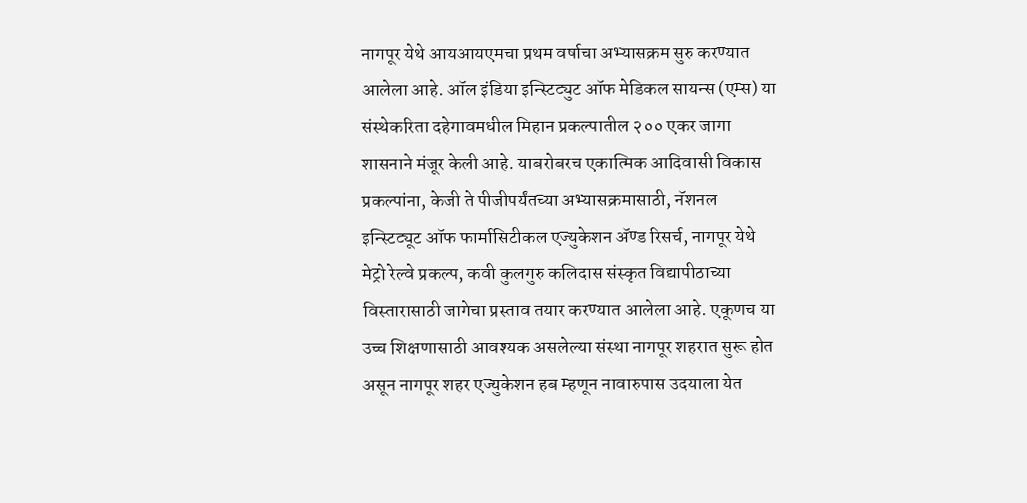नागपूर येथे आयआयएमचा प्रथम वर्षाचा अभ्यासक्रम सुरु करण्यात आलेला आहे. ऑल इंडिया इन्स्टिट्युट ऑफ मेडिकल सायन्स (एम्स) या संस्थेकरिता दहेगावमधील मिहान प्रकल्पातील २०० एकर जागा शासनाने मंजूर केली आहे. याबरोबरच एकात्मिक आदिवासी विकास प्रकल्पांना, केजी ते पीजीपर्यंतच्या अभ्यासक्रमासाठी, नॅशनल इन्स्टिट्यूट ऑफ फार्मासिटीकल एज्युकेशन अ‍ॅण्ड रिसर्च, नागपूर येथे मेट्रो रेल्वे प्रकल्प, कवी कुलगुरु कलिदास संस्कृत विद्यापीठाच्या विस्तारासाठी जागेचा प्रस्ताव तयार करण्यात आलेला आहे. एकूणच या उच्च शिक्षणासाठी आवश्यक असलेल्या संस्था नागपूर शहरात सुरू होत असून नागपूर शहर एज्युकेशन हब म्हणून नावारुपास उदयाला येत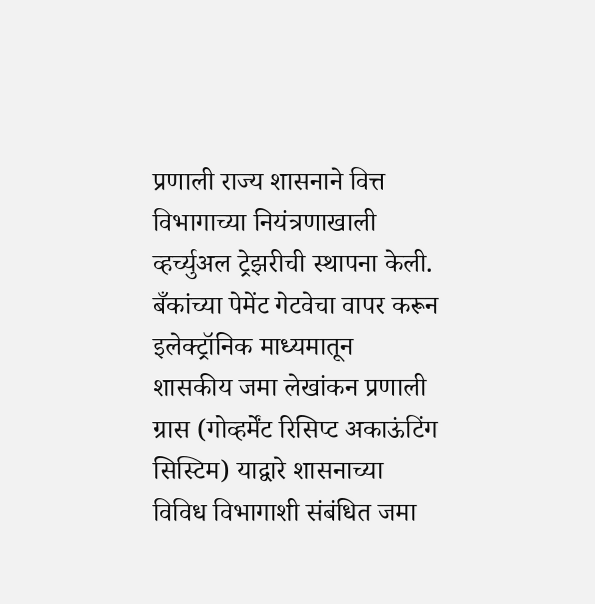प्रणाली राज्य शासनाने वित्त विभागाच्या नियंत्रणाखाली व्हर्च्युअल ट्रेझरीची स्थापना केली. बँकांच्या पेमेंट गेटवेचा वापर करून इलेक्ट्रॉनिक माध्यमातून शासकीय जमा लेखांकन प्रणाली ग्रास (गोव्हर्मेंट रिसिप्ट अकाऊंटिंग सिस्टिम) याद्वारे शासनाच्या विविध विभागाशी संबंधित जमा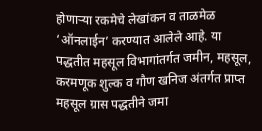होणाऱ्या रकमेचे लेखांकन व ताळमेळ ‘ऑनलाईन’ करण्यात आलेले आहे. या पद्धतीत महसूल विभागांतर्गत जमीन, महसूल, करमणूक शुल्क व गौण खनिज अंतर्गत प्राप्त महसूल ग्रास पद्धतीने जमा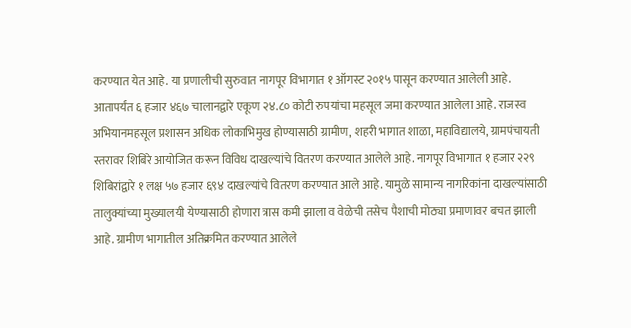करण्यात येत आहे. या प्रणालीची सुरुवात नागपूर विभागात १ ऑगस्ट २०१५ पासून करण्यात आलेली आहे. आतापर्यंत ६ हजार ४६७ चालानद्वारे एकूण २४.८० कोटी रुपयांचा महसूल जमा करण्यात आलेला आहे. राजस्व अभियानमहसूल प्रशासन अधिक लोकाभिमुख होण्यासाठी ग्रामीण, शहरी भागात शाळा, महाविद्यालये, ग्रामपंचायती स्तरावर शिबिरे आयोजित करून विविध दाखल्यांचे वितरण करण्यात आलेले आहे. नागपूर विभागात १ हजार २२९ शिबिरांद्वारे १ लक्ष ५७ हजार ६९४ दाखल्यांचे वितरण करण्यात आले आहे. यामुळे सामान्य नागरिकांना दाखल्यांसाठी तालुक्यांच्या मुख्यालयी येण्यासाठी होणारा त्रास कमी झाला व वेळेची तसेच पैशाची मोठ्या प्रमाणावर बचत झाली आहे. ग्रामीण भागातील अतिक्रमित करण्यात आलेले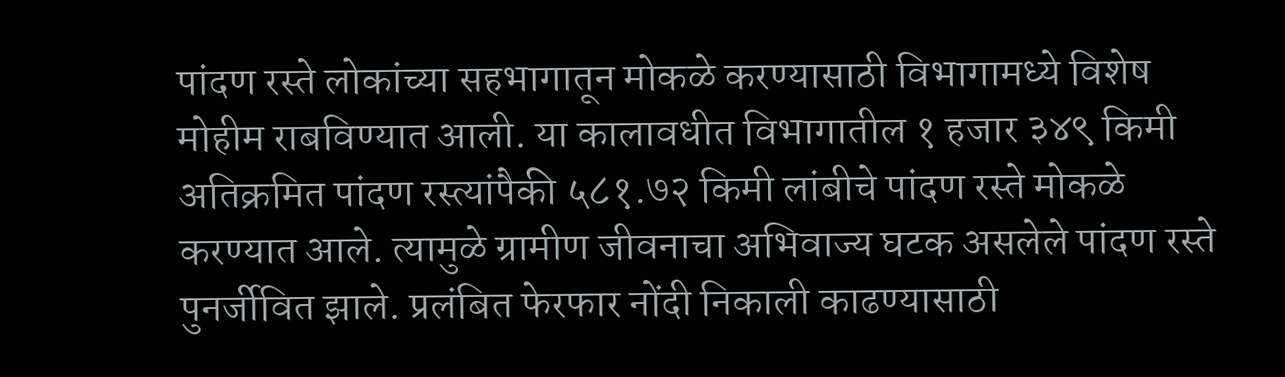पांदण रस्ते लोकांच्या सहभागातून मोकळे करण्यासाठी विभागामध्ये विशेष मोहीम राबविण्यात आली. या कालावधीत विभागातील १ हजार ३४९ किमी अतिक्रमित पांदण रस्त्यांपैकी ५८१.७२ किमी लांबीचे पांदण रस्ते मोकळे करण्यात आले. त्यामुळे ग्रामीण जीवनाचा अभिवाज्य घटक असलेले पांदण रस्ते पुनर्जीवित झाले. प्रलंबित फेरफार नोंदी निकाली काढण्यासाठी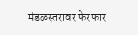मंडळस्तरावर फेरफार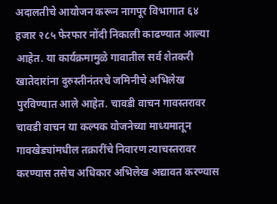अदालतीचे आयोजन करून नागपूर विभागात ६४ हजार २८५ फेरफार नोंदी निकाली काढण्यात आल्या आहेत. या कार्यक्रमामुळे गावातील सर्व शेतकरी खातेदारांना दुरुस्तीनंतरचे जमिनीचे अभिलेख पुरविण्यात आले आहेत. चावडी वाचन गावस्तरावर चावडी वाचन या कल्पक योजनेच्या माध्यमातून गावखेड्यांमधील तक्रारींचे निवारण त्याचस्तरावर करण्यास तसेच अधिकार अभिलेख अद्यावत करण्यास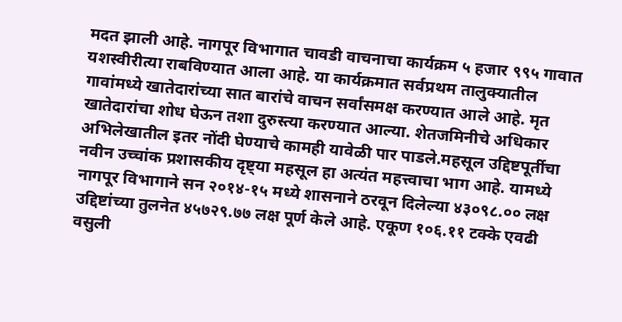मदत झाली आहे. नागपूर विभागात चावडी वाचनाचा कार्यक्रम ५ हजार ९९५ गावात यशस्वीरीत्या राबविण्यात आला आहे. या कार्यक्रमात सर्वप्रथम तालुक्यातील गावांमध्ये खातेदारांच्या सात बारांचे वाचन सर्वांसमक्ष करण्यात आले आहे. मृत खातेदारांचा शोध घेऊन तशा दुरुस्त्या करण्यात आल्या. शेतजमिनीचे अधिकार अभिलेखातील इतर नोंदी घेण्याचे कामही यावेळी पार पाडले.महसूल उद्दिष्टपूर्तीचा नवीन उच्चांक प्रशासकीय दृष्ट्या महसूल हा अत्यंत महत्त्वाचा भाग आहे. यामध्ये नागपूर विभागाने सन २०१४-१५ मध्ये शासनाने ठरवून दिलेल्या ४३०९८.०० लक्ष उद्दिष्टांच्या तुलनेत ४५७२९.७७ लक्ष पूर्ण केले आहे. एकूण १०६.११ टक्के एवढी वसुली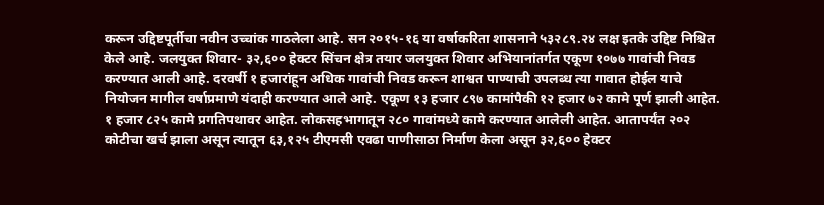करून उद्दिष्टपूर्तीचा नवीन उच्चांक गाठलेला आहे. सन २०१५-१६ या वर्षाकरिता शासनाने ५३२८९.२४ लक्ष इतके उद्दिष्ट निश्चित केले आहे. जलयुक्त शिवार- ३२,६०० हेक्टर सिंचन क्षेत्र तयार जलयुक्त शिवार अभियानांतर्गत एकूण १०७७ गावांची निवड करण्यात आली आहे. दरवर्षी १ हजारांहून अधिक गावांची निवड करून शाश्वत पाण्याची उपलब्ध त्या गावात होईल याचे नियोजन मागील वर्षाप्रमाणे यंदाही करण्यात आले आहे. एकूण १३ हजार ८९७ कामांपैकी १२ हजार ७२ कामे पूर्ण झाली आहेत. १ हजार ८२५ कामे प्रगतिपथावर आहेत. लोकसहभागातून २८० गावांमध्ये कामे करण्यात आलेली आहेत. आतापर्यंत २०२ कोटीचा खर्च झाला असून त्यातून ६३,१२५ टीएमसी एवढा पाणीसाठा निर्माण केला असून ३२,६०० हेक्टर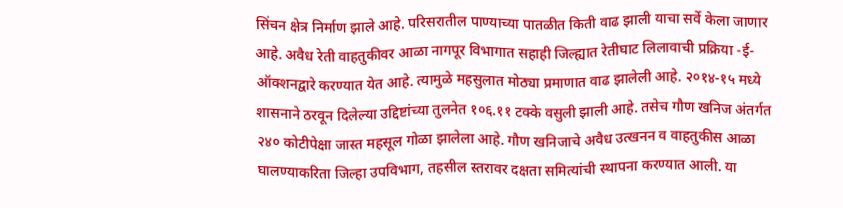सिंचन क्षेत्र निर्माण झाले आहे. परिसरातील पाण्याच्या पातळीत किती वाढ झाली याचा सर्वे केला जाणार आहे. अवैध रेती वाहतुकीवर आळा नागपूर विभागात सहाही जिल्ह्यात रेतीघाट लिलावाची प्रक्रिया -ई-ऑक्शनद्वारे करण्यात येत आहे. त्यामुळे महसुलात मोठ्या प्रमाणात वाढ झालेली आहे. २०१४-१५ मध्ये शासनाने ठरवून दिलेल्या उद्दिष्टांच्या तुलनेत १०६.११ टक्के वसुली झाली आहे. तसेच गौण खनिज अंतर्गत २४० कोटीपेक्षा जास्त महसूल गोळा झालेला आहे. गौण खनिजाचे अवैध उत्खनन व वाहतुकीस आळा घालण्याकरिता जिल्हा उपविभाग, तहसील स्तरावर दक्षता समित्यांची स्थापना करण्यात आली. या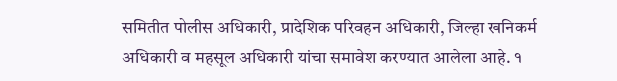समितीत पोलीस अधिकारी, प्रादेशिक परिवहन अधिकारी, जिल्हा खनिकर्म अधिकारी व महसूल अधिकारी यांचा समावेश करण्यात आलेला आहे. १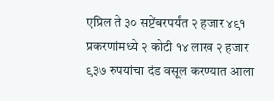एप्रिल ते ३० सप्टेंबरपर्यंत २ हजार ४९१ प्रकरणांमध्ये २ कोटी १४ लाख २ हजार ९३७ रुपयांचा दंड वसूल करण्यात आला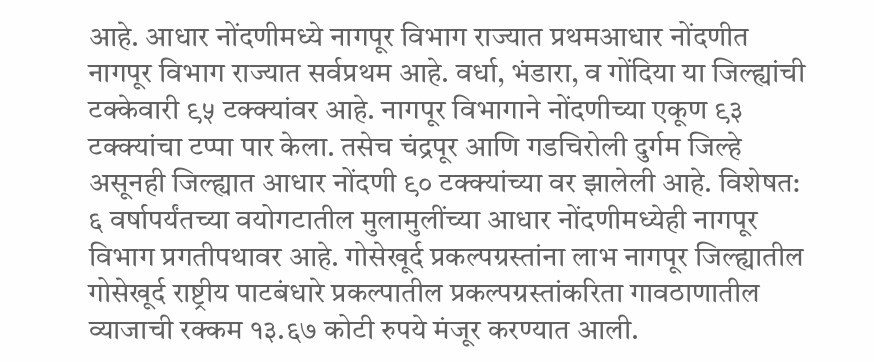आहे. आधार नोंदणीमध्ये नागपूर विभाग राज्यात प्रथमआधार नोंदणीत नागपूर विभाग राज्यात सर्वप्रथम आहे. वर्धा, भंडारा, व गोंदिया या जिल्ह्यांची टक्केवारी ९५ टक्क्यांवर आहे. नागपूर विभागाने नोंदणीच्या एकूण ९३ टक्क्यांचा टप्पा पार केला. तसेच चंद्रपूर आणि गडचिरोली दुर्गम जिल्हे असूनही जिल्ह्यात आधार नोंदणी ९० टक्क्यांच्या वर झालेली आहे. विशेषत: ६ वर्षापर्यंतच्या वयोगटातील मुलामुलींच्या आधार नोंदणीमध्येही नागपूर विभाग प्रगतीपथावर आहे. गोसेखूर्द प्रकल्पग्रस्तांना लाभ नागपूर जिल्ह्यातील गोसेखूर्द राष्ट्रीय पाटबंधारे प्रकल्पातील प्रकल्पग्रस्तांकरिता गावठाणातील व्याजाची रक्कम १३.६७ कोटी रुपये मंजूर करण्यात आली.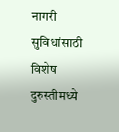नागरी सुविधांसाठी विशेष दुरुस्तीमध्ये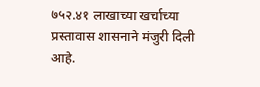७५२.४१ लाखाच्या खर्चाच्या प्रस्तावास शासनाने मंजुरी दिली आहे.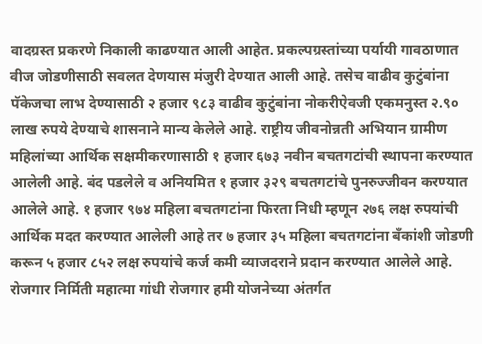वादग्रस्त प्रकरणे निकाली काढण्यात आली आहेत. प्रकल्पग्रस्तांच्या पर्यायी गावठाणात वीज जोडणीसाठी सवलत देणयास मंजुरी देण्यात आली आहे. तसेच वाढीव कुटुंबांना पॅकेजचा लाभ देण्यासाठी २ हजार ९८३ वाढीव कुटुंबांना नोकरीऐवजी एकमनुस्त २.९० लाख रुपये देण्याचे शासनाने मान्य केलेले आहे. राष्ट्रीय जीवनोन्नती अभियान ग्रामीण महिलांच्या आर्थिक सक्षमीकरणासाठी १ हजार ६७३ नवीन बचतगटांची स्थापना करण्यात आलेली आहे. बंद पडलेले व अनियमित १ हजार ३२९ बचतगटांचे पुनरुज्जीवन करण्यात आलेले आहे. १ हजार ९७४ महिला बचतगटांना फिरता निधी म्हणून २७६ लक्ष रुपयांची आर्थिक मदत करण्यात आलेली आहे तर ७ हजार ३५ महिला बचतगटांना बँकांशी जोडणी करून ५ हजार ८५२ लक्ष रुपयांचे कर्ज कमी व्याजदराने प्रदान करण्यात आलेले आहे. रोजगार निर्मिती महात्मा गांधी रोजगार हमी योजनेच्या अंतर्गत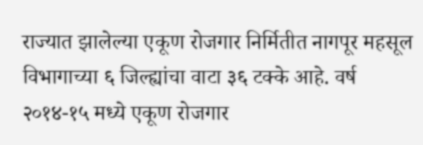राज्यात झालेल्या एकूण रोजगार निर्मितीत नागपूर महसूल विभागाच्या ६ जिल्ह्यांचा वाटा ३६ टक्के आहे. वर्ष २०१४-१५ मध्ये एकूण रोजगार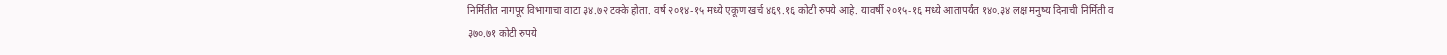निर्मितीत नागपूर विभागाचा वाटा ३४.७२ टक्के होता. वर्ष २०१४-१५ मध्ये एकूण खर्च ४६९.१६ कोटी रुपये आहे. यावर्षी २०१५-१६ मध्ये आतापर्यंत १४०.३४ लक्ष मनुष्य दिनाची निर्मिती व ३७०.७१ कोटी रुपये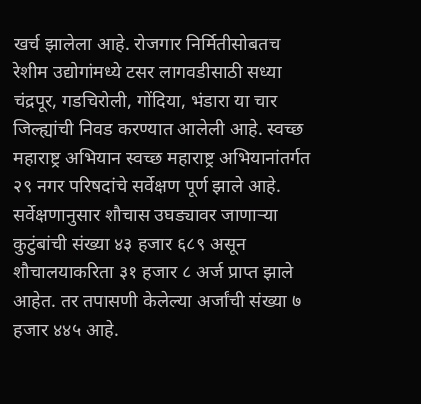खर्च झालेला आहे. रोजगार निर्मितीसोबतच रेशीम उद्योगांमध्ये टसर लागवडीसाठी सध्या चंद्रपूर, गडचिरोली, गोंदिया, भंडारा या चार जिल्ह्यांची निवड करण्यात आलेली आहे. स्वच्छ महाराष्ट्र अभियान स्वच्छ महाराष्ट्र अभियानांतर्गत २९ नगर परिषदांचे सर्वेक्षण पूर्ण झाले आहे. सर्वेक्षणानुसार शौचास उघड्यावर जाणाऱ्या कुटुंबांची संख्या ४३ हजार ६८९ असून शौचालयाकरिता ३१ हजार ८ अर्ज प्राप्त झाले आहेत. तर तपासणी केलेल्या अर्जांची संख्या ७ हजार ४४५ आहे.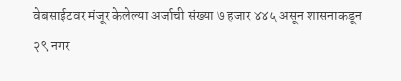वेबसाईटवर मंजूर केलेल्या अर्जाची संख्या ७ हजार ४४५ असून शासनाकडून २९ नगर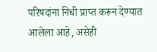परिषदांना निधी प्राप्त करून देण्यात आलेला आहे, असेही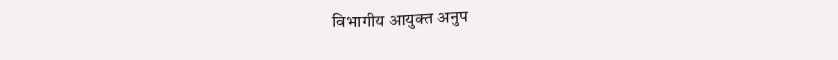विभागीय आयुक्त अनुप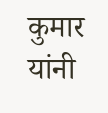कुमार यांनी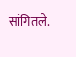सांगितले.